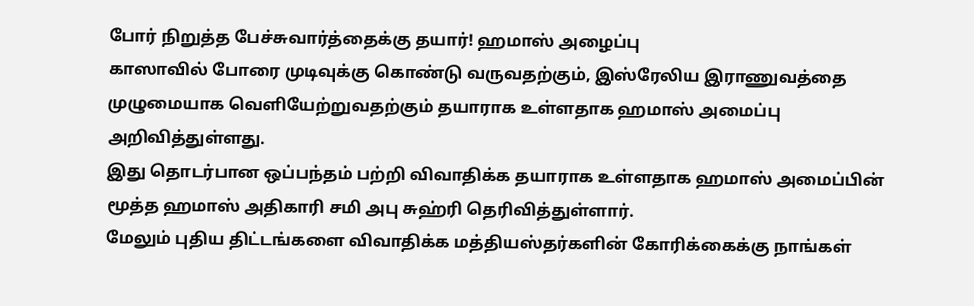போர் நிறுத்த பேச்சுவார்த்தைக்கு தயார்! ஹமாஸ் அழைப்பு
காஸாவில் போரை முடிவுக்கு கொண்டு வருவதற்கும், இஸ்ரேலிய இராணுவத்தை முழுமையாக வெளியேற்றுவதற்கும் தயாராக உள்ளதாக ஹமாஸ் அமைப்பு அறிவித்துள்ளது.
இது தொடர்பான ஒப்பந்தம் பற்றி விவாதிக்க தயாராக உள்ளதாக ஹமாஸ் அமைப்பின் மூத்த ஹமாஸ் அதிகாரி சமி அபு சுஹ்ரி தெரிவித்துள்ளார்.
மேலும் புதிய திட்டங்களை விவாதிக்க மத்தியஸ்தர்களின் கோரிக்கைக்கு நாங்கள்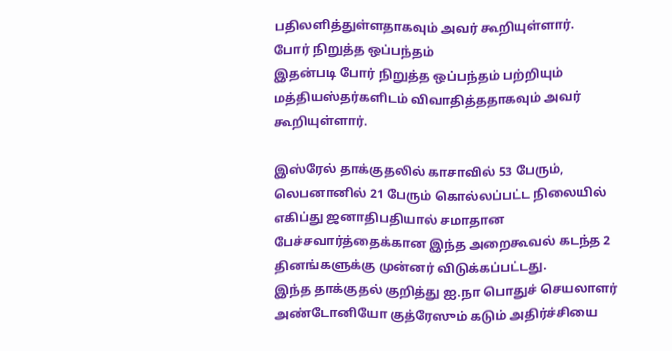பதிலளித்துள்ளதாகவும் அவர் கூறியுள்ளார்.
போர் நிறுத்த ஒப்பந்தம்
இதன்படி போர் நிறுத்த ஒப்பந்தம் பற்றியும் மத்தியஸ்தர்களிடம் விவாதித்ததாகவும் அவர் கூறியுள்ளார்.

இஸ்ரேல் தாக்குதலில் காசாவில் 53 பேரும், லெபனானில் 21 பேரும் கொல்லப்பட்ட நிலையில் எகிப்து ஜனாதிபதியால் சமாதான பேச்சவார்த்தைக்கான இந்த அறைகூவல் கடந்த 2 தினங்களுக்கு முன்னர் விடுக்கப்பட்டது.
இந்த தாக்குதல் குறித்து ஐ.நா பொதுச் செயலாளர் அண்டோனியோ குத்ரேஸும் கடும் அதிர்ச்சியை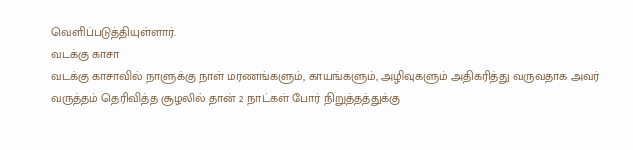வெளிப்படுத்தியுள்ளார்.
வடக்கு காசா
வடக்கு காசாவில் நாளுக்கு நாள் மரணங்களும், காயங்களும், அழிவுகளும் அதிகரித்து வருவதாக அவர் வருத்தம் தெரிவித்த சூழலில் தான் 2 நாட்கள் போர் நிறுத்தத்துக்கு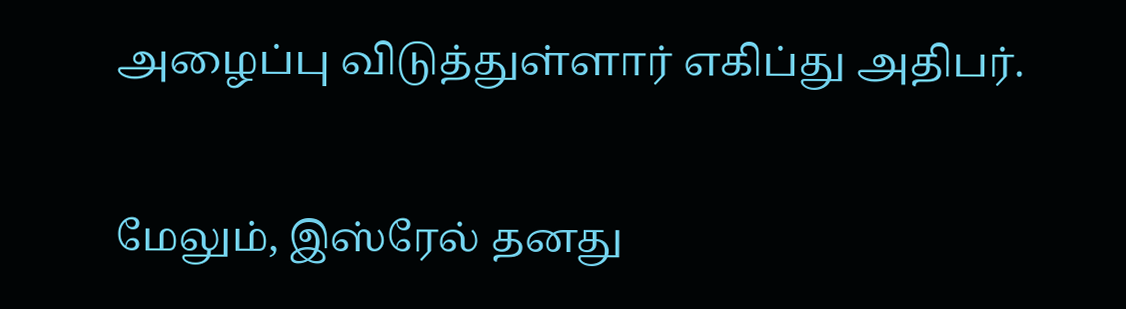அழைப்பு விடுத்துள்ளார் எகிப்து அதிபர்.

மேலும், இஸ்ரேல் தனது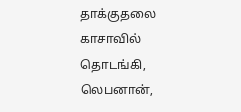தாக்குதலை காசாவில் தொடங்கி, லெபனான்,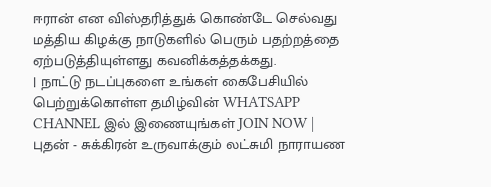ஈரான் என விஸ்தரித்துக் கொண்டே செல்வது மத்திய கிழக்கு நாடுகளில் பெரும் பதற்றத்தை ஏற்படுத்தியுள்ளது கவனிக்கத்தக்கது.
| நாட்டு நடப்புகளை உங்கள் கைபேசியில் பெற்றுக்கொள்ள தமிழ்வின் WHATSAPP CHANNEL இல் இணையுங்கள் JOIN NOW |
புதன் - சுக்கிரன் உருவாக்கும் லட்சுமி நாராயண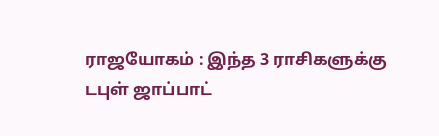ராஜயோகம் : இந்த 3 ராசிகளுக்கு டபுள் ஜாப்பாட்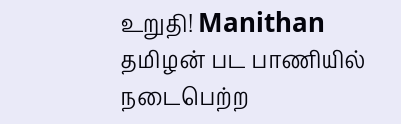உறுதி! Manithan
தமிழன் பட பாணியில் நடைபெற்ற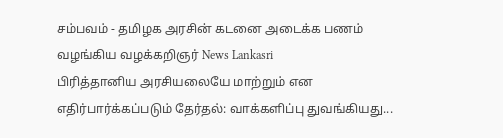சம்பவம் - தமிழக அரசின் கடனை அடைக்க பணம் வழங்கிய வழக்கறிஞர் News Lankasri
பிரித்தானிய அரசியலையே மாற்றும் என எதிர்பார்க்கப்படும் தேர்தல்: வாக்களிப்பு துவங்கியது...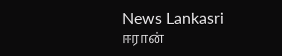News Lankasri
ஈரான்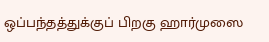ஒப்பந்தத்துக்குப் பிறகு ஹார்முஸை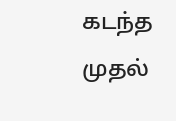கடந்த முதல்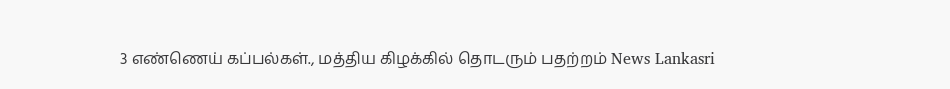3 எண்ணெய் கப்பல்கள்., மத்திய கிழக்கில் தொடரும் பதற்றம் News Lankasri